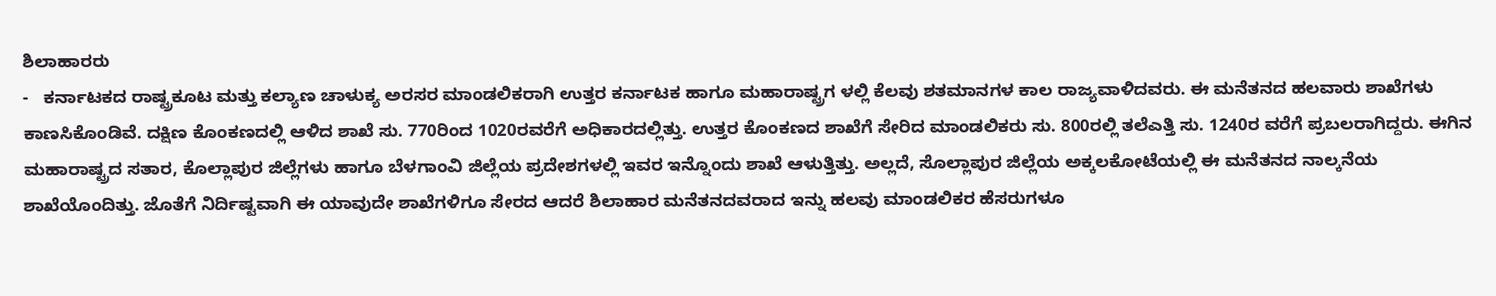ಶಿಲಾಹಾರರು
-   ಕರ್ನಾಟಕದ ರಾಷ್ಟ್ರಕೂಟ ಮತ್ತು ಕಲ್ಯಾಣ ಚಾಳುಕ್ಯ ಅರಸರ ಮಾಂಡಲಿಕರಾಗಿ ಉತ್ತರ ಕರ್ನಾಟಕ ಹಾಗೂ ಮಹಾರಾಷ್ಟ್ರಗ ಳಲ್ಲಿ ಕೆಲವು ಶತಮಾನಗಳ ಕಾಲ ರಾಜ್ಯವಾಳಿದವರು. ಈ ಮನೆತನದ ಹಲವಾರು ಶಾಖೆಗಳು ಕಾಣಸಿಕೊಂಡಿವೆ. ದಕ್ಷಿಣ ಕೊಂಕಣದಲ್ಲಿ ಆಳಿದ ಶಾಖೆ ಸು. 770ರಿಂದ 1020ರವರೆಗೆ ಅಧಿಕಾರದಲ್ಲಿತ್ತು. ಉತ್ತರ ಕೊಂಕಣದ ಶಾಖೆಗೆ ಸೇರಿದ ಮಾಂಡಲಿಕರು ಸು. 800ರಲ್ಲಿ ತಲೆಎತ್ತಿ ಸು. 1240ರ ವರೆಗೆ ಪ್ರಬಲರಾಗಿದ್ದರು. ಈಗಿನ ಮಹಾರಾಷ್ಟ್ರದ ಸತಾರ, ಕೊಲ್ಲಾಪುರ ಜಿಲ್ಲೆಗಳು ಹಾಗೂ ಬೆಳಗಾಂವಿ ಜಿಲ್ಲೆಯ ಪ್ರದೇಶಗಳಲ್ಲಿ ಇವರ ಇನ್ನೊಂದು ಶಾಖೆ ಆಳುತ್ತಿತ್ತು. ಅಲ್ಲದೆ, ಸೊಲ್ಲಾಪುರ ಜಿಲ್ಲೆಯ ಅಕ್ಕಲಕೋಟೆಯಲ್ಲಿ ಈ ಮನೆತನದ ನಾಲ್ಕನೆಯ ಶಾಖೆಯೊಂದಿತ್ತು. ಜೊತೆಗೆ ನಿರ್ದಿಷ್ಟವಾಗಿ ಈ ಯಾವುದೇ ಶಾಖೆಗಳಿಗೂ ಸೇರದ ಆದರೆ ಶಿಲಾಹಾರ ಮನೆತನದವರಾದ ಇನ್ನು ಹಲವು ಮಾಂಡಲಿಕರ ಹೆಸರುಗಳೂ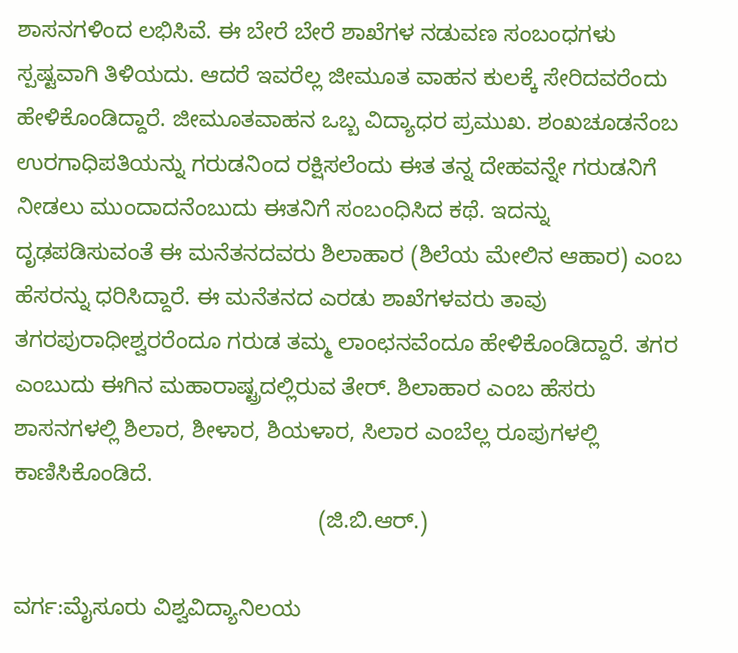ಶಾಸನಗಳಿಂದ ಲಭಿಸಿವೆ. ಈ ಬೇರೆ ಬೇರೆ ಶಾಖೆಗಳ ನಡುವಣ ಸಂಬಂಧಗಳು ಸ್ಪಷ್ಟವಾಗಿ ತಿಳಿಯದು. ಆದರೆ ಇವರೆಲ್ಲ ಜೀಮೂತ ವಾಹನ ಕುಲಕ್ಕೆ ಸೇರಿದವರೆಂದು ಹೇಳಿಕೊಂಡಿದ್ದಾರೆ. ಜೀಮೂತವಾಹನ ಒಬ್ಬ ವಿದ್ಯಾಧರ ಪ್ರಮುಖ. ಶಂಖಚೂಡನೆಂಬ ಉರಗಾಧಿಪತಿಯನ್ನು ಗರುಡನಿಂದ ರಕ್ಷಿಸಲೆಂದು ಈತ ತನ್ನ ದೇಹವನ್ನೇ ಗರುಡನಿಗೆ ನೀಡಲು ಮುಂದಾದನೆಂಬುದು ಈತನಿಗೆ ಸಂಬಂಧಿಸಿದ ಕಥೆ. ಇದನ್ನು ದೃಢಪಡಿಸುವಂತೆ ಈ ಮನೆತನದವರು ಶಿಲಾಹಾರ (ಶಿಲೆಯ ಮೇಲಿನ ಆಹಾರ) ಎಂಬ ಹೆಸರನ್ನು ಧರಿಸಿದ್ದಾರೆ. ಈ ಮನೆತನದ ಎರಡು ಶಾಖೆಗಳವರು ತಾವು ತಗರಪುರಾಧೀಶ್ವರರೆಂದೂ ಗರುಡ ತಮ್ಮ ಲಾಂಛನವೆಂದೂ ಹೇಳಿಕೊಂಡಿದ್ದಾರೆ. ತಗರ ಎಂಬುದು ಈಗಿನ ಮಹಾರಾಷ್ಟ್ರದಲ್ಲಿರುವ ತೇರ್. ಶಿಲಾಹಾರ ಎಂಬ ಹೆಸರು ಶಾಸನಗಳಲ್ಲಿ ಶಿಲಾರ, ಶೀಳಾರ, ಶಿಯಳಾರ, ಸಿಲಾರ ಎಂಬೆಲ್ಲ ರೂಪುಗಳಲ್ಲಿ ಕಾಣಿಸಿಕೊಂಡಿದೆ.
                                                (ಜಿ.ಬಿ.ಆರ್.)

ವರ್ಗ:ಮೈಸೂರು ವಿಶ್ವವಿದ್ಯಾನಿಲಯ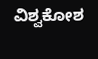ವಿಶ್ವಕೋಶ